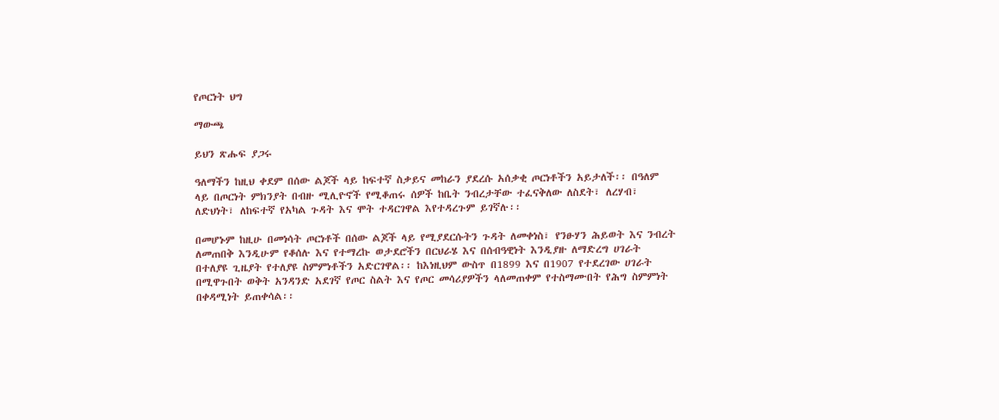የጦርነት ህግ

ማውጫ

ይህን ጽሑፍ ያጋሩ

ዓለማችን ከዚህ ቀደም በሰው ልጆች ላይ ከፍተኛ ስቃይና መከራን ያደረሱ አሰቃቂ ጦርነቶችን አይታለች፡፡ በዓለም ላይ በጦርነት ምክንያት በብዙ ሚሊዮኖች የሚቆጠሩ ሰዎች ከቤት ንብረታቸው ተፈናቅለው ለስደት፣ ለረሃብ፣ ለድህነት፣ ለከፍተኛ የአካል ጉዳት እና ሞት ተዳርገዋል እየተዳረጉም ይገኛሉ፡፡

በመሆኑም ከዚሁ በመነሳት ጦርነቶች በሰው ልጆች ላይ የሚያደርሱትን ጉዳት ለመቀነስ፣ የንፁሃን ሕይወት እና ንብረት ለመጠበቅ እንዲሁም የቆሰሉ እና የተማረኩ ወታደሮችን በርህራሄ እና በሰብዓዊነት እንዲያዙ ለማድረግ ሀገራት በተለያዩ ጊዜያት የተለያዩ ስምምነቶችን አድርገዋል፡፡ ከእነዚህም ውስጥ በ1899 እና በ1907 የተደረገው ሀገራት በሚዋጉበት ወቅት አንዳንድ አደገኛ የጦር ስልት እና የጦር መሳሪያዎችን ላለመጠቀም የተስማሙበት የሕግ ስምምነት በቀዳሚነት ይጠቀሳል፡፡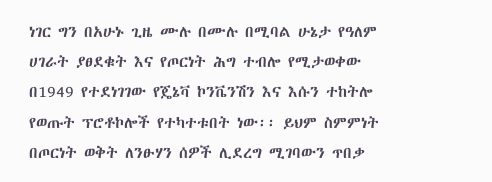ነገር ግን በአሁኑ ጊዜ ሙሉ በሙሉ በሚባል ሁኔታ የዓለም ሀገራት ያፀደቁት እና የጦርነት ሕግ ተብሎ የሚታወቀው በ1949 የተደነገገው የጄኔቫ ኮንቬንሽን እና እሱን ተከትሎ የወጡት ፕሮቶኮሎች የተካተቱበት ነው፡፡ ይህም ስምምነት በጦርነት ወቅት ለንፁሃን ሰዎች ሊደረግ ሚገባውን ጥበቃ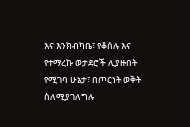እና እንክብካቤ፣ የቆሰሉ እና የተማረኩ ወታደሮች ሊያዙበት የሚገባ ሁኔታ፣ በጦርነት ወቅት ስለሚያገለግሉ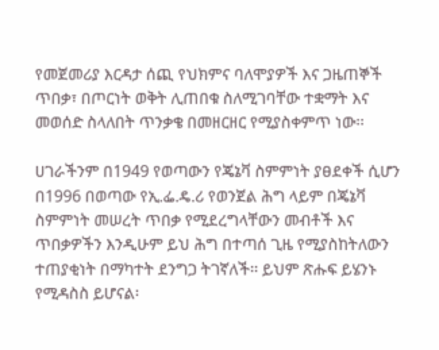የመጀመሪያ እርዳታ ሰጪ የህክምና ባለሞያዎች እና ጋዜጠኞች ጥበቃ፣ በጦርነት ወቅት ሊጠበቁ ስለሚገባቸው ተቋማት እና መወሰድ ስላለበት ጥንቃቄ በመዘርዘር የሚያስቀምጥ ነው፡፡

ሀገራችንም በ1949 የወጣውን የጄኔቫ ስምምነት ያፀደቀች ሲሆን በ1996 በወጣው የኢ.ፌ.ዴ.ሪ የወንጀል ሕግ ላይም በጄኔቫ ስምምነት መሠረት ጥበቃ የሚደረግላቸውን መብቶች እና ጥበቃዎችን እንዲሁም ይህ ሕግ በተጣሰ ጊዜ የሚያስከትለውን ተጠያቂነት በማካተት ደንግጋ ትገኛለች፡፡ ይህም ጽሑፍ ይሄንኑ የሚዳስስ ይሆናል፡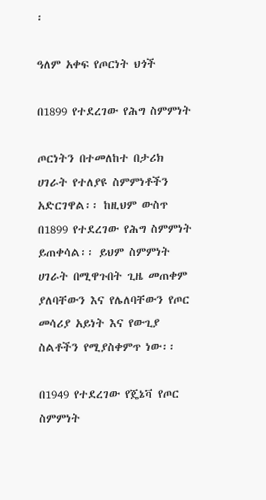፡

ዓለም አቀፍ የጦርነት ህጎች

በ1899 የተደረገው የሕግ ስምምነት

ጦርነትን በተመለከተ በታሪክ ሀገራት የተለያዩ ስምምነቶችን አድርገዋል፡፡ ከዚህም ውስጥ በ1899 የተደረገው የሕግ ስምምነት ይጠቀሳል፡፡ ይህም ስምምነት ሀገራት በሚዋጉበት ጊዜ መጠቀም ያለባቸውን እና የሌለባቸውን የጦር መሳሪያ አይነት እና የውጊያ ስልቶችን የሚያስቀምጥ ነው፡፡

በ1949 የተደረገው የጄኔቫ የጦር ስምምነት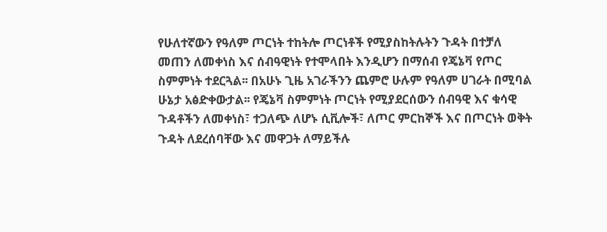የሁለተኛውን የዓለም ጦርነት ተከትሎ ጦርነቶች የሚያስከትሉትን ጉዳት በተቻለ መጠን ለመቀነስ እና ሰብዓዊነት የተሞላበት እንዲሆን በማሰብ የጄኔቫ የጦር ስምምነት ተደርጓል፡፡ በአሁኑ ጊዜ አገራችንን ጨምሮ ሁሉም የዓለም ሀገራት በሚባል ሁኔታ አፅድቀውታል፡፡ የጄኔቫ ስምምነት ጦርነት የሚያደርሰውን ሰብዓዊ እና ቁሳዊ ጉዳቶችን ለመቀነስ፣ ተጋለጭ ለሆኑ ሲቪሎች፣ ለጦር ምርከኞች እና በጦርነት ወቅት ጉዳት ለደረሰባቸው እና መዋጋት ለማይችሉ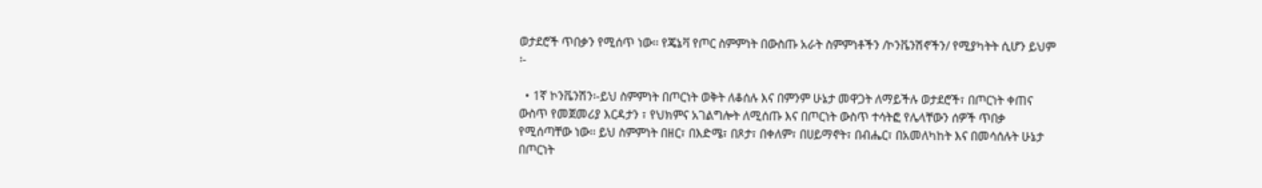ወታደሮች ጥበቃን የሚሰጥ ነው፡፡ የጄኔቫ የጦር ስምምነት በውስጡ አራት ስምምነቶችን /ኮንቬንሽኖችን/ የሚያካትት ሲሆን ይህም ፡-

  • 1ኛ ኮንቬንሽን፡-ይህ ስምምነት በጦርነት ወቅት ለቆሰሉ እና በምንም ሁኔታ መዋጋት ለማይችሉ ወታደሮች፣ በጦርነት ቀጠና ውስጥ የመጀመሪያ እርዳታን ፣ የህክምና አገልግሎት ለሚሰጡ እና በጦርነት ውስጥ ተሳትፎ የሌላቸውን ሰዎች ጥበቃ የሚሰጣቸው ነው፡፡ ይህ ስምምነት በዘር፣ በእድሜ፣ በጾታ፣ በቀለም፣ በሀይማኖት፣ በብሔር፣ በአመለካከት እና በመሳሰሉት ሁኔታ በጦርነት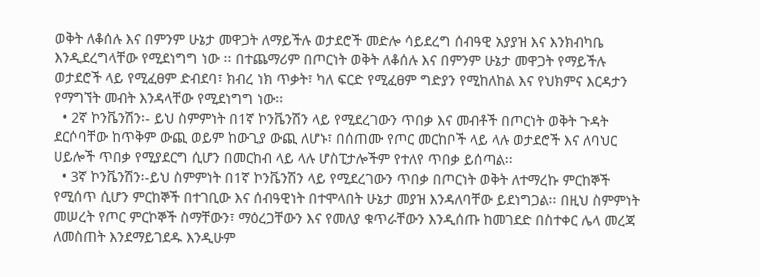ወቅት ለቆሰሉ እና በምንም ሁኔታ መዋጋት ለማይችሉ ወታደሮች መድሎ ሳይደረግ ሰብዓዊ አያያዝ እና እንክብካቤ እንዲደረግላቸው የሚደነግግ ነው ፡፡ በተጨማሪም በጦርነት ወቅት ለቆሰሉ እና በምንም ሁኔታ መዋጋት የማይችሉ ወታደሮች ላይ የሚፈፀም ድብደባ፣ ክብረ ነክ ጥቃት፣ ካለ ፍርድ የሚፈፀም ግድያን የሚከለከል እና የህክምና እርዳታን የማግኘት መብት እንዳላቸው የሚደነግግ ነው፡፡
  • 2ኛ ኮንቬንሽን፡- ይህ ስምምነት በ1ኛ ኮንቬንሽን ላይ የሚደረገውን ጥበቃ እና መብቶች በጦርነት ወቅት ጉዳት ደርሶባቸው ከጥቅም ውጪ ወይም ከውጊያ ውጪ ለሆኑ፣ በሰጠሙ የጦር መርከቦች ላይ ላሉ ወታደሮች እና ለባህር ሀይሎች ጥበቃ የሚያደርግ ሲሆን በመርከብ ላይ ላሉ ሆስፒታሎችም የተለየ ጥበቃ ይሰጣል፡፡
  • 3ኛ ኮንቬንሽን፡-ይህ ስምምነት በ1ኛ ኮንቬንሽን ላይ የሚደረገውን ጥበቃ በጦርነት ወቅት ለተማረኩ ምርከኞች የሚሰጥ ሲሆን ምርከኞች በተገቢው እና ሰብዓዊነት በተሞላበት ሁኔታ መያዝ እንዳለባቸው ይደነግጋል፡፡ በዚህ ስምምነት መሠረት የጦር ምርኮኞች ስማቸውን፣ ማዕረጋቸውን እና የመለያ ቁጥራቸውን እንዲሰጡ ከመገደድ በስተቀር ሌላ መረጃ ለመስጠት እንደማይገደዱ እንዲሁም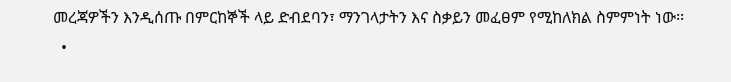መረጃዎችን እንዲሰጡ በምርከኞች ላይ ድብደባን፣ ማንገላታትን እና ስቃይን መፈፀም የሚከለክል ስምምነት ነው፡፡
  •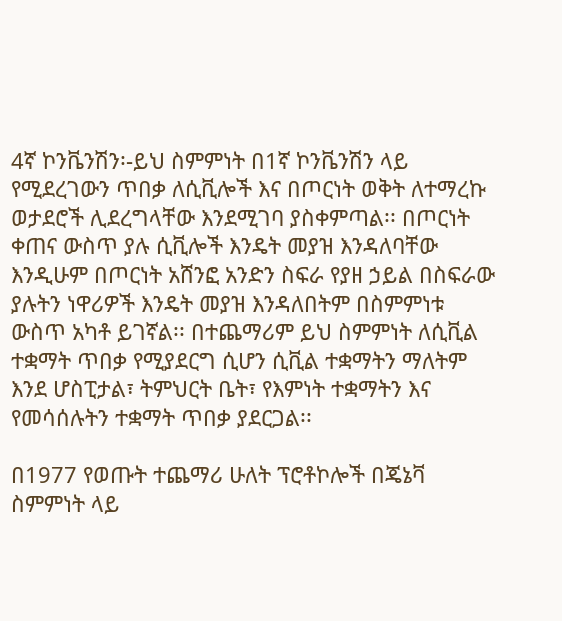4ኛ ኮንቬንሽን፡-ይህ ስምምነት በ1ኛ ኮንቬንሽን ላይ የሚደረገውን ጥበቃ ለሲቪሎች እና በጦርነት ወቅት ለተማረኩ ወታደሮች ሊደረግላቸው እንደሚገባ ያስቀምጣል፡፡ በጦርነት ቀጠና ውስጥ ያሉ ሲቪሎች እንዴት መያዝ እንዳለባቸው እንዲሁም በጦርነት አሸንፎ አንድን ስፍራ የያዘ ኃይል በስፍራው ያሉትን ነዋሪዎች እንዴት መያዝ እንዳለበትም በስምምነቱ ውስጥ አካቶ ይገኛል፡፡ በተጨማሪም ይህ ስምምነት ለሲቪል ተቋማት ጥበቃ የሚያደርግ ሲሆን ሲቪል ተቋማትን ማለትም እንደ ሆስፒታል፣ ትምህርት ቤት፣ የእምነት ተቋማትን እና የመሳሰሉትን ተቋማት ጥበቃ ያደርጋል፡፡

በ1977 የወጡት ተጨማሪ ሁለት ፕሮቶኮሎች በጄኔቫ ስምምነት ላይ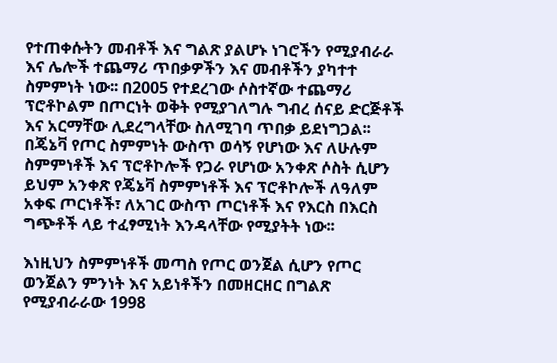የተጠቀሱትን መብቶች እና ግልጽ ያልሆኑ ነገሮችን የሚያብራራ እና ሌሎች ተጨማሪ ጥበቃዎችን እና መብቶችን ያካተተ ስምምነት ነው፡፡ በ2005 የተደረገው ሶስተኛው ተጨማሪ ፕሮቶኮልም በጦርነት ወቅት የሚያገለግሉ ግብረ ሰናይ ድርጅቶች እና አርማቸው ሊደረግላቸው ስለሚገባ ጥበቃ ይደነግጋል፡፡ በጄኔቫ የጦር ስምምነት ውስጥ ወሳኝ የሆነው እና ለሁሉም ስምምነቶች እና ፕሮቶኮሎች የጋራ የሆነው አንቀጽ ሶስት ሲሆን ይህም አንቀጽ የጄኔቫ ስምምነቶች እና ፕሮቶኮሎች ለዓለም አቀፍ ጦርነቶች፣ ለአገር ውስጥ ጦርነቶች እና የእርስ በእርስ ግጭቶች ላይ ተፈፃሚነት እንዳላቸው የሚያትት ነው፡፡

እነዚህን ስምምነቶች መጣስ የጦር ወንጀል ሲሆን የጦር ወንጀልን ምንነት እና አይነቶችን በመዘርዘር በግልጽ የሚያብራራው 1998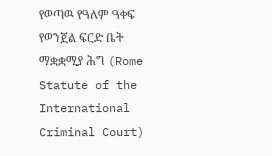የወጣዉ የዓለም ዓቀፍ የወንጀል ፍርድ ቤት ማቋቋሚያ ሕግ (Rome Statute of the International Criminal Court)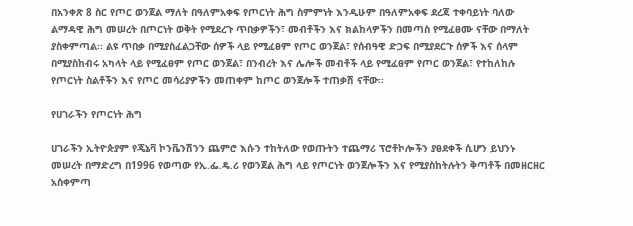በአንቀጽ 8 ስር የጦር ወንጀል ማለት በዓለምአቀፍ የጦርነት ሕግ ስምምነት እንዲሁም በዓለምአቀፍ ደረጃ ተቀባይነት ባለው ልማዳዊ ሕግ መሠረት በጦርነት ወቅት የሚደረጉ ጥበቃዎችን፣ መብቶችን እና ክልከላዎችን በመጣስ የሚፈፀሙ ናቸው በማለት ያስቀምጣል፡፡ ልዩ ጥበቃ በሚያስፈልጋቸው ሰዎች ላይ የሚፈፀም የጦር ወንጀል፣ የሰብዓዊ ድጋፍ በሚያደርጉ ሰዎች እና ሰላም በሚያስከብሩ አካላት ላይ የሚፈፀም የጦር ወንጀል፣ በንብረት እና ሌሎች መብቶች ላይ የሚፈፀም የጦር ወንጀል፣ የተከለከሉ የጦርነት ስልቶችን እና የጦር መሳሪያዎችን መጠቀም ከጦር ወንጀሎች ተጠቃሽ ናቸው፡፡

የሀገራችን የጦርነት ሕግ

ሀገራችን ኢትዮጵያም የጄኔቫ ኮንቬንሽንን ጨምሮ እሱን ተከትለው የወጡትን ተጨማሪ ፕሮቶኮሎችን ያፀደቀች ሲሆን ይህንኑ መሠረት በማድረግ በ1996 የወጣው የኢ.ፌ.ዴ.ሪ የወንጀል ሕግ ላይ የጦርነት ወንጀሎችን እና የሚያስከትሉትን ቅጣቶች በመዘርዘር አስቀምጣ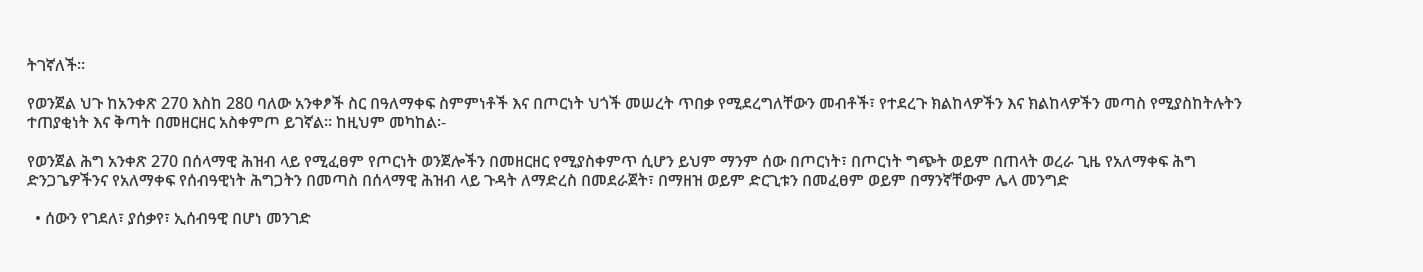ትገኛለች፡፡

የወንጀል ህጉ ከአንቀጽ 270 እስከ 280 ባለው አንቀፆች ስር በዓለማቀፍ ስምምነቶች እና በጦርነት ህጎች መሠረት ጥበቃ የሚደረግለቸውን መብቶች፣ የተደረጉ ክልከላዎችን እና ክልከላዎችን መጣስ የሚያስከትሉትን ተጠያቂነት እና ቅጣት በመዘርዘር አስቀምጦ ይገኛል፡፡ ከዚህም መካከል፡-

የወንጀል ሕግ አንቀጽ 270 በሰላማዊ ሕዝብ ላይ የሚፈፀም የጦርነት ወንጀሎችን በመዘርዘር የሚያስቀምጥ ሲሆን ይህም ማንም ሰው በጦርነት፣ በጦርነት ግጭት ወይም በጠላት ወረራ ጊዜ የአለማቀፍ ሕግ ድንጋጌዎችንና የአለማቀፍ የሰብዓዊነት ሕግጋትን በመጣስ በሰላማዊ ሕዝብ ላይ ጉዳት ለማድረስ በመደራጀት፣ በማዘዝ ወይም ድርጊቱን በመፈፀም ወይም በማንኛቸውም ሌላ መንግድ

  • ሰውን የገደለ፣ ያሰቃየ፣ ኢሰብዓዊ በሆነ መንገድ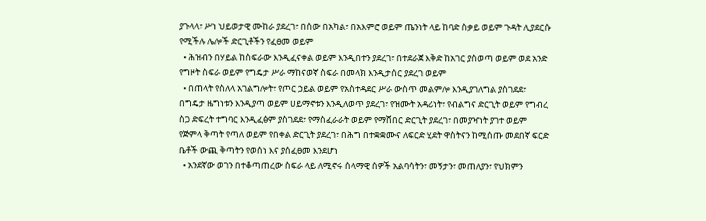ያጉላላ፣ ሥነ ህይወታዊ ሙከራ ያደረገ፣ በሰው በአካል፣ በአእምሮ ወይም ጤንነት ላይ ከባድ ስቃይ ወይም ጉዳት ሊያደርሱ የሚችሉ ሌሎች ድርጊቶችን የፈፀመ ወይም
  • ሕዝብን በሃይል ከስፍራው እንዲፈናቀል ወይም እንዲበተን ያደረገ፣ በተደራጀ እቅድ ከአገር ያስወጣ ወይም ወደ አንድ የግዞት ስፍራ ወይም የግዴታ ሥራ ማከናወኛ ስፍራ በመላክ እንዲታሰር ያደረገ ወይም
  • በጠላት የስለላ አገልግሎት፣ የጦር ኃይል ወይም የአስተዳደር ሥራ ውስጥ መልምሎ እንዲያገለግል ያስገደደ፣ በግዴታ ዜግነቱን እንዲያጣ ወይም ሀይማኖቱን እንዲለወጥ ያደረገ፣ የዝሙት አዳሪነት፣ የብልግና ድርጊት ወይም የግብረ ስጋ ድፍረት ተግባር እንዲፈፅም ያስገደደ፣ የማስፈራራት ወይም የማሸበር ድርጊት ያደረገ፣ በመያዣነት ያገተ ወይም የጅምላ ቅጣት የጣለ ወይም የበቀል ድርጊት ያደረገ፣ በሕግ በተቋቋሙና ለፍርድ ሂደት ዋስትናን ከሚሰጡ መደበኛ ፍርድ ቤቶች ውጪ ቅጣትን የወሰነ እና ያሰፈፀመ እንደሆነ
  • አንደኛው ወገን በተቆጣጠረው ስፍራ ላይ ለሚኖሩ ሰላማዊ ሰዎች አልባሳትን፣ መኝታን፣ መጠለያን፣ የህክምን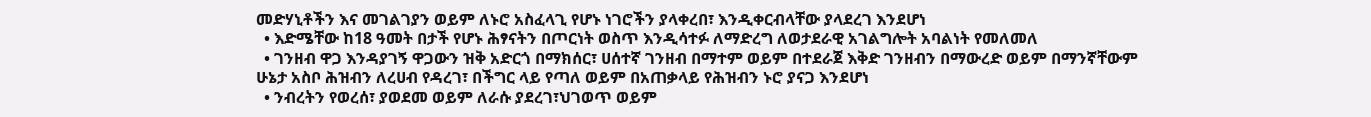መድሃኒቶችን እና መገልገያን ወይም ለኑሮ አስፈላጊ የሆኑ ነገሮችን ያላቀረበ፣ እንዲቀርብላቸው ያላደረገ እንደሆነ
  • እድሜቸው ከ18 ዓመት በታች የሆኑ ሕፃናትን በጦርነት ወስጥ እንዲሳተፉ ለማድረግ ለወታደራዊ አገልግሎት አባልነት የመለመለ
  • ገንዘብ ዋጋ እንዳያገኝ ዋጋውን ዝቅ አድርጎ በማክሰር፣ ሀሰተኛ ገንዘብ በማተም ወይም በተደራጀ እቅድ ገንዘብን በማውረድ ወይም በማንኛቸውም ሁኔታ አስቦ ሕዝብን ለረሀብ የዳረገ፣ በችግር ላይ የጣለ ወይም በአጠቃላይ የሕዝብን ኑሮ ያናጋ እንደሆነ
  • ንብረትን የወረሰ፣ ያወደመ ወይም ለራሱ ያደረገ፣ህገወጥ ወይም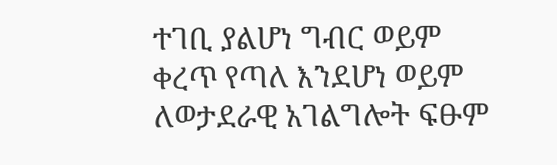ተገቢ ያልሆነ ግብር ወይም ቀረጥ የጣለ እንደሆነ ወይም ለወታደራዊ አገልግሎት ፍፁም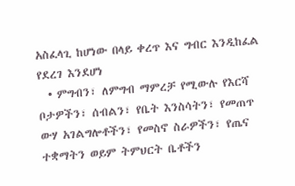አስፈላጊ ከሆነው በላይ ቀረጥ እና ግብር እንዲከፈል የደረገ እንደሆነ
  • ምግብን፣ ለምግብ ማምረቻ የሚውሉ የእርሻ ቦታዎችን፣ ሰብልን፣ የቤት እንስሳትን፣ የመጠጥ ውሃ አገልግሎቶችን፣ የመስኖ ስራዎችን፣ የጤና ተቋማትን ወይም ትምህርት ቤቶችን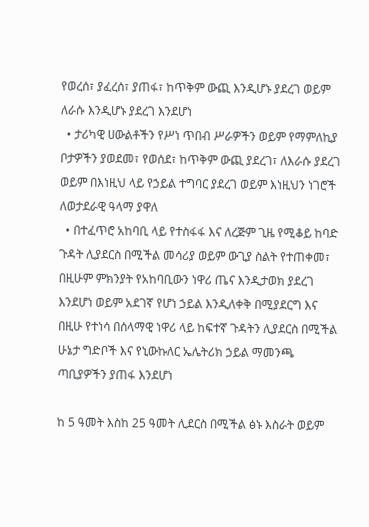የወረሰ፣ ያፈረሰ፣ ያጠፋ፣ ከጥቅም ውጪ እንዲሆኑ ያደረገ ወይም ለራሱ እንዲሆኑ ያደረገ እንደሆነ
  • ታሪካዊ ሀውልቶችን የሥነ ጥበብ ሥራዎችን ወይም የማምለኪያ ቦታዎችን ያወደመ፣ የወሰደ፣ ከጥቅም ውጪ ያደረገ፣ ለእራሱ ያደረገ ወይም በእነዚህ ላይ የኃይል ተግባር ያደረገ ወይም እነዚህን ነገሮች ለወታደራዊ ዓላማ ያዋለ
  • በተፈጥሮ አከባቢ ላይ የተስፋፋ እና ለረጅም ጊዜ የሚቆይ ከባድ ጉዳት ሊያደርስ በሚችል መሳሪያ ወይም ውጊያ ስልት የተጠቀመ፣ በዚሁም ምክንያት የአከባቢውን ነዋሪ ጤና እንዲታወክ ያደረገ እንደሆነ ወይም አደገኛ የሆነ ኃይል እንዲለቀቅ በሚያደርግ እና በዚሁ የተነሳ በሰላማዊ ነዋሪ ላይ ከፍተኛ ጉዳትን ሊያደርስ በሚችል ሁኔታ ግድቦች እና የኒውኩለር ኤሌትሪክ ኃይል ማመንጫ ጣቢያዎችን ያጠፋ እንደሆነ

ከ 5 ዓመት እስከ 25 ዓመት ሊደርስ በሚችል ፅኑ እስራት ወይም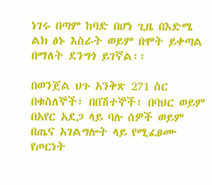ነገሩ በጣም ከባድ በሆነ ጊዜ በእድሜ ልክ ፅኑ እስራት ወይም በሞት ይቀጣል በማለት ደንግጎ ይገኛል፡፡

በወንጀል ህጉ አንቅጽ 271 ስር በቁስለኞች፣ በበሽተኞች፣ በባህር ወይም በአየር አደጋ ላይ ባሉ ሰዎች ወይም በጤና አገልግሎት ላይ የሚፈፀሙ የጦርነት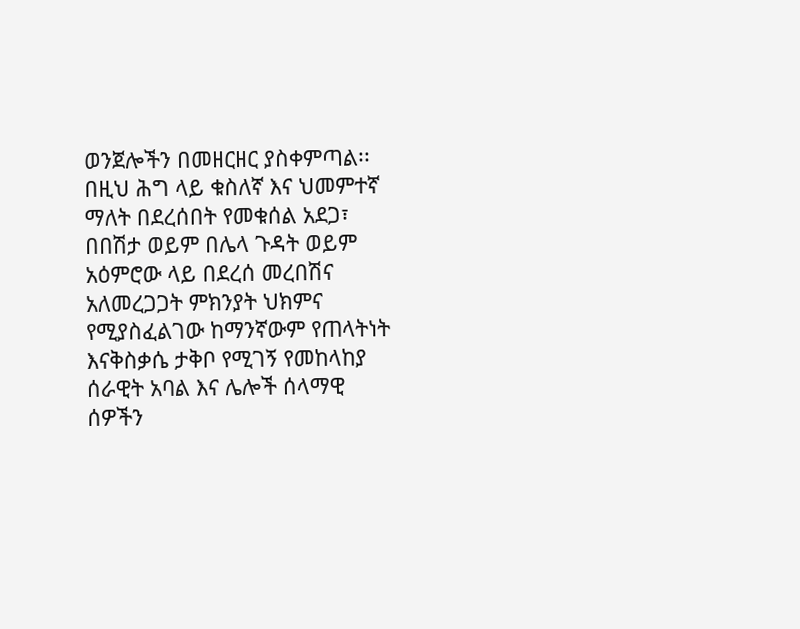ወንጀሎችን በመዘርዘር ያስቀምጣል፡፡ በዚህ ሕግ ላይ ቁስለኛ እና ህመምተኛ ማለት በደረሰበት የመቁሰል አደጋ፣ በበሽታ ወይም በሌላ ጉዳት ወይም አዕምሮው ላይ በደረሰ መረበሽና አለመረጋጋት ምክንያት ህክምና የሚያስፈልገው ከማንኛውም የጠላትነት እናቅስቃሴ ታቅቦ የሚገኝ የመከላከያ ሰራዊት አባል እና ሌሎች ሰላማዊ ሰዎችን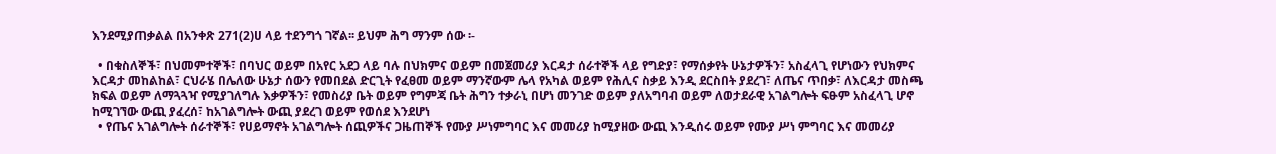እንደሚያጠቃልል በአንቀጽ 271(2)ሀ ላይ ተደንግጎ ገኛል፡፡ ይህም ሕግ ማንም ሰው ፡-

  • በቁስለኞች፣ በህመምተኞች፣ በባህር ወይም በአየር አደጋ ላይ ባሉ በህክምና ወይም በመጀመሪያ እርዳታ ሰራተኞች ላይ የግድያ፣ የማሰቃየት ሁኔታዎችን፣ አስፈላጊ የሆነውን የህክምና እርዳታ መከልከል፣ ርህራሄ በሌለው ሁኔታ ሰውን የመበደል ድርጊት የፈፀመ ወይም ማንኛውም ሌላ የአካል ወይም የሕሊና ስቃይ እንዲ ደርስበት ያደረገ፣ ለጤና ጥበቃ፣ ለእርዳታ መስጫ ክፍል ወይም ለማጓጓዣ የሚያገለግሉ እቃዎችን፣ የመስሪያ ቤት ወይም የግምጃ ቤት ሕግን ተቃራኒ በሆነ መንገድ ወይም ያለአግባብ ወይም ለወታደራዊ አገልግሎት ፍፁም አስፈላጊ ሆኖ ከሚገኘው ውጪ ያፈረሰ፣ ከአገልግሎት ውጪ ያደረገ ወይም የወሰደ እንደሆነ
  • የጤና አገልግሎት ሰራተኞች፣ የሀይማኖት አገልግሎት ሰጪዎችና ጋዜጠኞች የሙያ ሥነምግባር እና መመሪያ ከሚያዘው ውጪ እንዲሰሩ ወይም የሙያ ሥነ ምግባር እና መመሪያ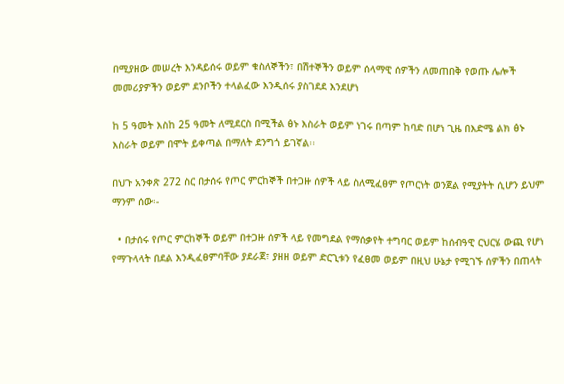በሚያዘው መሠረት እንዳይሰሩ ወይም ቁስለኞችን፣ በሽተኞችን ወይም ሰላማዊ ሰዎችን ለመጠበቅ የወጡ ሌሎች መመሪያዎችን ወይም ደንቦችን ተላልፈው እንዲሰሩ ያስገደደ እንደሆነ

ከ 5 ዓመት እስከ 25 ዓመት ለሚደርስ በሚችል ፅኑ እስራት ወይም ነገሩ በጣም ከባድ በሆነ ጊዜ በእድሜ ልክ ፅኑ እስራት ወይም በሞት ይቀጣል በማለት ደንግጎ ይገኛል፡፡

በህጉ አንቀጽ 272 ስር በታሰሩ የጦር ምርከኞች በተጋዙ ሰዎች ላይ ስለሚፈፀም የጦርነት ወንጀል የሚያትት ሲሆን ይህም ማንም ሰው፡-

  • በታሰሩ የጦር ምርከኞች ወይም በተጋዙ ሰዎች ላይ የመግደል የማሰቃየት ተግባር ወይም ከሰብዓዊ ርህርሄ ውጪ የሆነ የማጉላላት በደል እንዲፈፀምባቸው ያደራጀ፣ ያዘዘ ወይም ድርጊቱን የፈፀመ ወይም በዚህ ሁኔታ የሚገኙ ሰዎችን በጠላት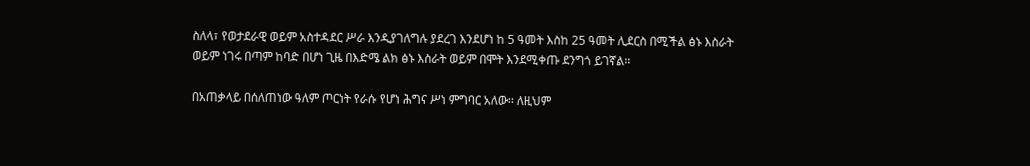ስለላ፣ የወታደራዊ ወይም አስተዳደር ሥራ እንዲያገለግሉ ያደረገ እንደሆነ ከ 5 ዓመት እስከ 25 ዓመት ሊደርስ በሚችል ፅኑ እስራት ወይም ነገሩ በጣም ከባድ በሆነ ጊዜ በእድሜ ልክ ፅኑ እስራት ወይም በሞት እንደሚቀጡ ደንግጎ ይገኛል፡፡

በአጠቃላይ በሰለጠነው ዓለም ጦርነት የራሱ የሆነ ሕግና ሥነ ምግባር አለው፡፡ ለዚህም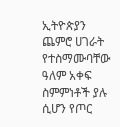ኢትዮጵያን ጨምሮ ሀገራት የተስማሙባቸው ዓለም አቀፍ ስምምነቶች ያሉ ሲሆን የጦር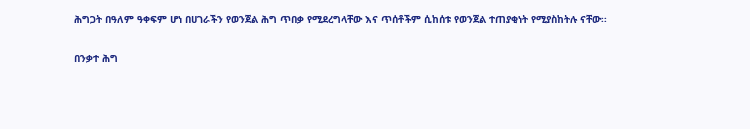ሕግጋት በዓለም ዓቀፍም ሆነ በሀገራችን የወንጀል ሕግ ጥበቃ የሚደረግላቸው እና ጥሰቶችም ሲከሰቱ የወንጀል ተጠያቂነት የሚያስከትሉ ናቸው፡፡

በንቃተ ሕግ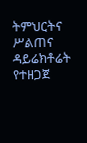ትምህርትና ሥልጠና ዳይሬክቶሬት የተዘጋጀ